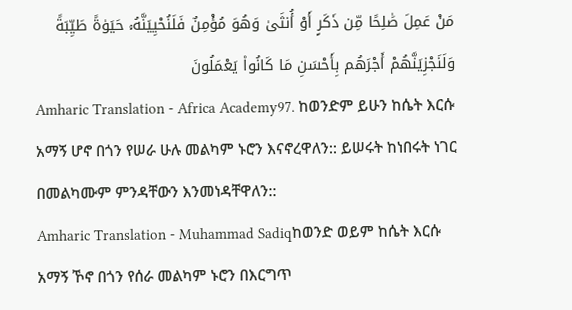مَنْ عَمِلَ صَٰلِحًا مِّن ذَكَرٍ أَوْ أُنثَىٰ وَهُوَ مُؤْمِنٌ فَلَنُحْيِيَنَّهُۥ حَيَوٰةً طَيِّبَةً وَلَنَجْزِيَنَّهُمْ أَجْرَهُم بِأَحْسَنِ مَا كَانُوا۟ يَعْمَلُونَ
Amharic Translation - Africa Academy97. ከወንድም ይሁን ከሴት እርሱ አማኝ ሆኖ በጎን የሠራ ሁሉ መልካም ኑሮን እናኖረዋለን:: ይሠሩት ከነበሩት ነገር በመልካሙም ምንዳቸውን እንመነዳቸዋለን::
Amharic Translation - Muhammad Sadiqከወንድ ወይም ከሴት እርሱ አማኝ ኾኖ በጎን የሰራ መልካም ኑሮን በእርግጥ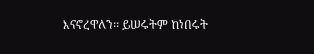እናኖረዋለን፡፡ ይሠሩትም ከነበሩት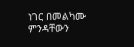ነገር በመልካሙ ምንዳቸውን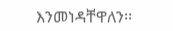እንመነዳቸዋለን፡፡